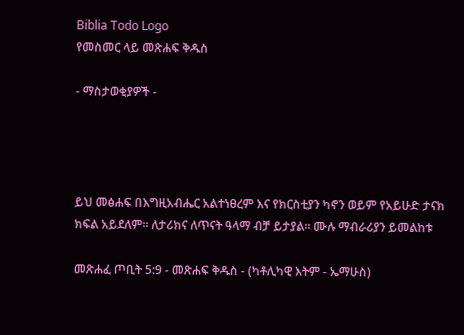Biblia Todo Logo
የመስመር ላይ መጽሐፍ ቅዱስ

- ማስታወቂያዎች -




ይህ መፅሐፍ በእግዚአብሔር አልተነፀረም እና የክርስቲያን ካኖን ወይም የአይሁድ ታናክ ክፍል አይደለም። ለታሪክና ለጥናት ዓላማ ብቻ ይታያል። ሙሉ ማብራሪያን ይመልከቱ

መጽሐፈ ጦቢት 5:9 - መጽሐፍ ቅዱስ - (ካቶሊካዊ እትም - ኤማሁስ)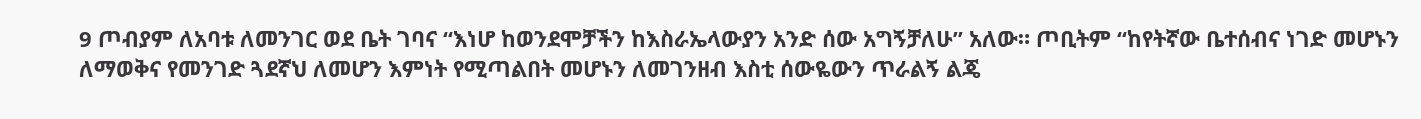9 ጦብያም ለአባቱ ለመንገር ወደ ቤት ገባና “እነሆ ከወንደሞቻችን ከእስራኤላውያን አንድ ሰው አግኝቻለሁ” አለው። ጦቢትም “ከየትኛው ቤተሰብና ነገድ መሆኑን ለማወቅና የመንገድ ጓደኛህ ለመሆን እምነት የሚጣልበት መሆኑን ለመገንዘብ እስቲ ሰውዬውን ጥራልኝ ልጄ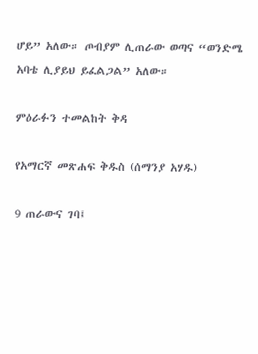ሆይ” አለው። ጦብያም ሊጠራው ወጣና “ወንድሜ አባቴ ሊያይህ ይፈልጋል” አለው።

ምዕራፉን ተመልከት ቅዳ

የአማርኛ መጽሐፍ ቅዱስ (ሰማንያ አሃዱ)

9 ጠራውና ገባ፤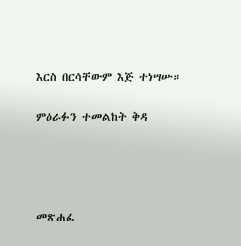እርስ በርሳቸውም እጅ ተነሣሡ።

ምዕራፉን ተመልከት ቅዳ




መጽሐፈ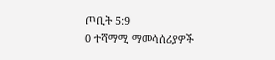ጦቢት 5:9
0 ተሻማሚ ማመሳሰሪያዎች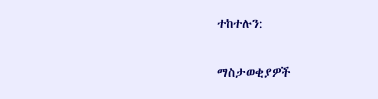ተከተሉን:

ማስታወቂያዎች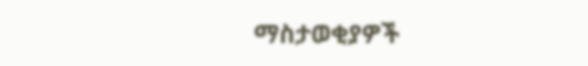ማስታወቂያዎች